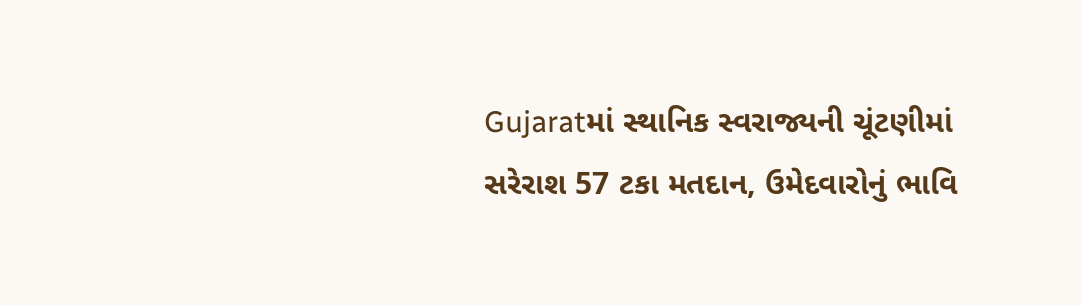Gujaratમાં સ્થાનિક સ્વરાજ્યની ચૂંટણીમાં સરેરાશ 57 ટકા મતદાન, ઉમેદવારોનું ભાવિ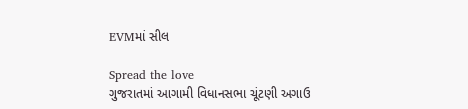EVMમાં સીલ

Spread the love
ગુજરાતમાં આગામી વિધાનસભા ચૂંટણી અગાઉ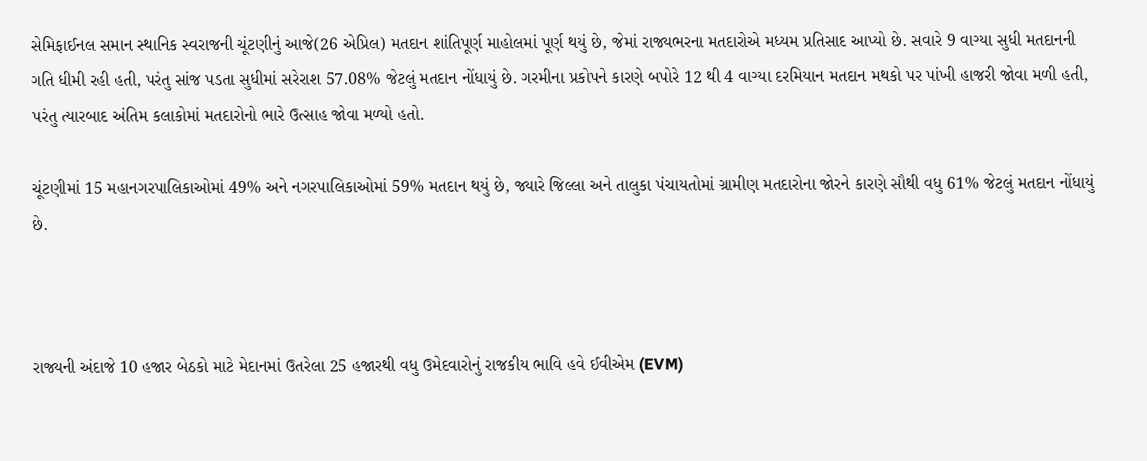સેમિફાઈનલ સમાન સ્થાનિક સ્વરાજની ચૂંટણીનું આજે(26 એપ્રિલ) મતદાન શાંતિપૂર્ણ માહોલમાં પૂર્ણ થયું છે, જેમાં રાજ્યભરના મતદારોએ મધ્યમ પ્રતિસાદ આપ્યો છે. સવારે 9 વાગ્યા સુધી મતદાનની ગતિ ધીમી રહી હતી, પરંતુ સાંજ પડતા સુધીમાં સરેરાશ 57.08% જેટલું મતદાન નોંધાયું છે. ગરમીના પ્રકોપને કારણે બપોરે 12 થી 4 વાગ્યા દરમિયાન મતદાન મથકો પર પાંખી હાજરી જોવા મળી હતી, પરંતુ ત્યારબાદ અંતિમ કલાકોમાં મતદારોનો ભારે ઉત્સાહ જોવા મળ્યો હતો.

ચૂંટણીમાં 15 મહાનગરપાલિકાઓમાં 49% અને નગરપાલિકાઓમાં 59% મતદાન થયું છે, જ્યારે જિલ્લા અને તાલુકા પંચાયતોમાં ગ્રામીણ મતદારોના જોરને કારણે સૌથી વધુ 61% જેટલું મતદાન નોંધાયું છે.



રાજ્યની અંદાજે 10 હજાર બેઠકો માટે મેદાનમાં ઉતરેલા 25 હજારથી વધુ ઉમેદવારોનું રાજકીય ભાવિ હવે ઈવીએમ (EVM)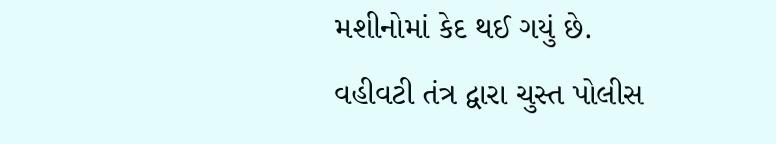મશીનોમાં કેદ થઈ ગયું છે. વહીવટી તંત્ર દ્વારા ચુસ્ત પોલીસ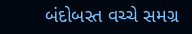બંદોબસ્ત વચ્ચે સમગ્ર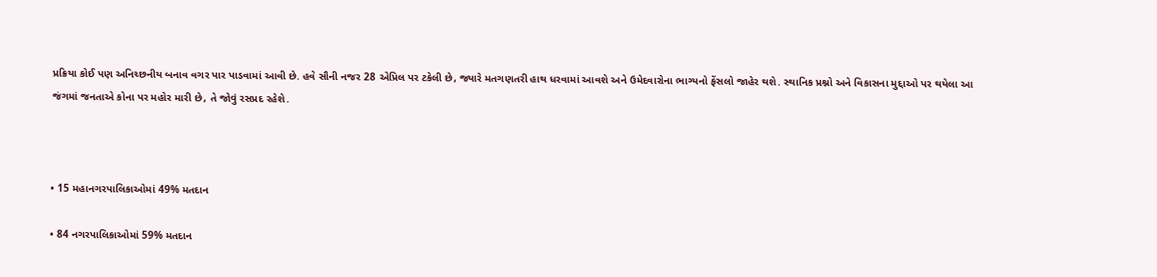પ્રક્રિયા કોઈ પણ અનિચ્છનીય બનાવ વગર પાર પાડવામાં આવી છે. હવે સૌની નજર 28 એપ્રિલ પર ટકેલી છે, જ્યારે મતગણતરી હાથ ધરવામાં આવશે અને ઉમેદવારોના ભાગ્યનો ફેંસલો જાહેર થશે. સ્થાનિક પ્રશ્નો અને વિકાસના મુદ્દાઓ પર થયેલા આ જંગમાં જનતાએ કોના પર મહોર મારી છે, તે જોવું રસપ્રદ રહેશે.



• 15 મહાનગરપાલિકાઓમાં 49% મતદાન

• 84 નગરપાલિકાઓમાં 59% મતદાન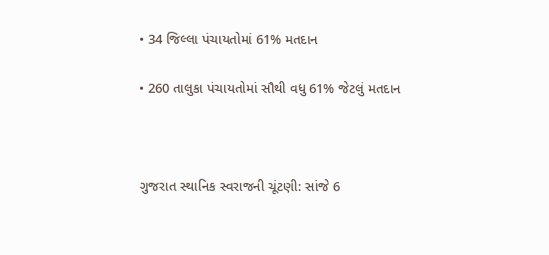• 34 જિલ્લા પંચાયતોમાં 61% મતદાન

• 260 તાલુકા પંચાયતોમાં સૌથી વધુ 61% જેટલું મતદાન



ગુજરાત સ્થાનિક સ્વરાજની ચૂંટણી: સાંજે 6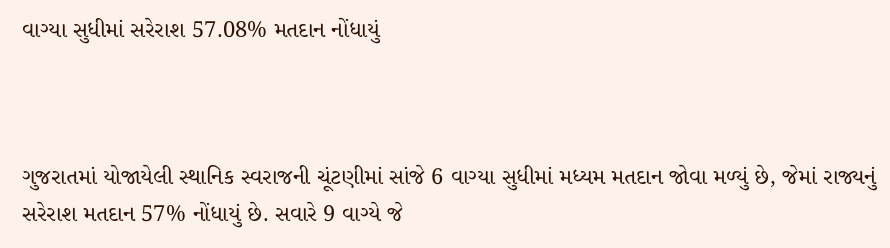વાગ્યા સુધીમાં સરેરાશ 57.08% મતદાન નોંધાયું



ગુજરાતમાં યોજાયેલી સ્થાનિક સ્વરાજની ચૂંટણીમાં સાંજે 6 વાગ્યા સુધીમાં મધ્યમ મતદાન જોવા મળ્યું છે, જેમાં રાજ્યનું સરેરાશ મતદાન 57% નોંધાયું છે. સવારે 9 વાગ્યે જે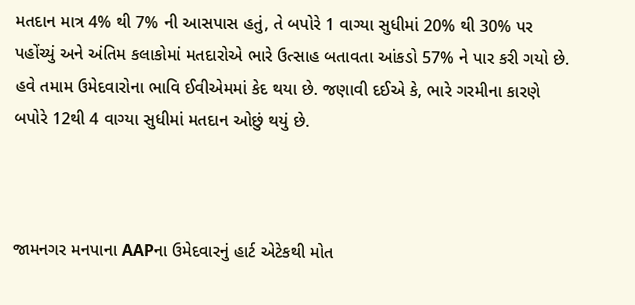મતદાન માત્ર 4% થી 7% ની આસપાસ હતું, તે બપોરે 1 વાગ્યા સુધીમાં 20% થી 30% પર પહોંચ્યું અને અંતિમ કલાકોમાં મતદારોએ ભારે ઉત્સાહ બતાવતા આંકડો 57% ને પાર કરી ગયો છે. હવે તમામ ઉમેદવારોના ભાવિ ઈવીએમમાં કેદ થયા છે. જણાવી દઈએ કે, ભારે ગરમીના કારણે બપોરે 12થી 4 વાગ્યા સુધીમાં મતદાન ઓછું થયું છે.



જામનગર મનપાના AAPના ઉમેદવારનું હાર્ટ એટેકથી મોત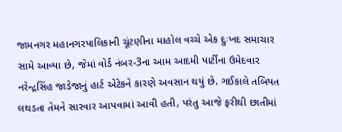જામનગર મહાનગરપાલિકાની ચૂંટણીના માહોલ વચ્ચે એક દુઃખદ સમાચાર સામે આવ્યા છે, જેમાં વોર્ડ નંબર-3ના આમ આદમી પાર્ટીના ઉમેદવાર નરેન્દ્રસિંહ જાડેજાનું હાર્ટ એટેકને કારણે અવસાન થયું છે. ગઈકાલે તબિયત લથડતા તેમને સારવાર આપવામાં આવી હતી, પરંતુ આજે ફરીથી છાતીમાં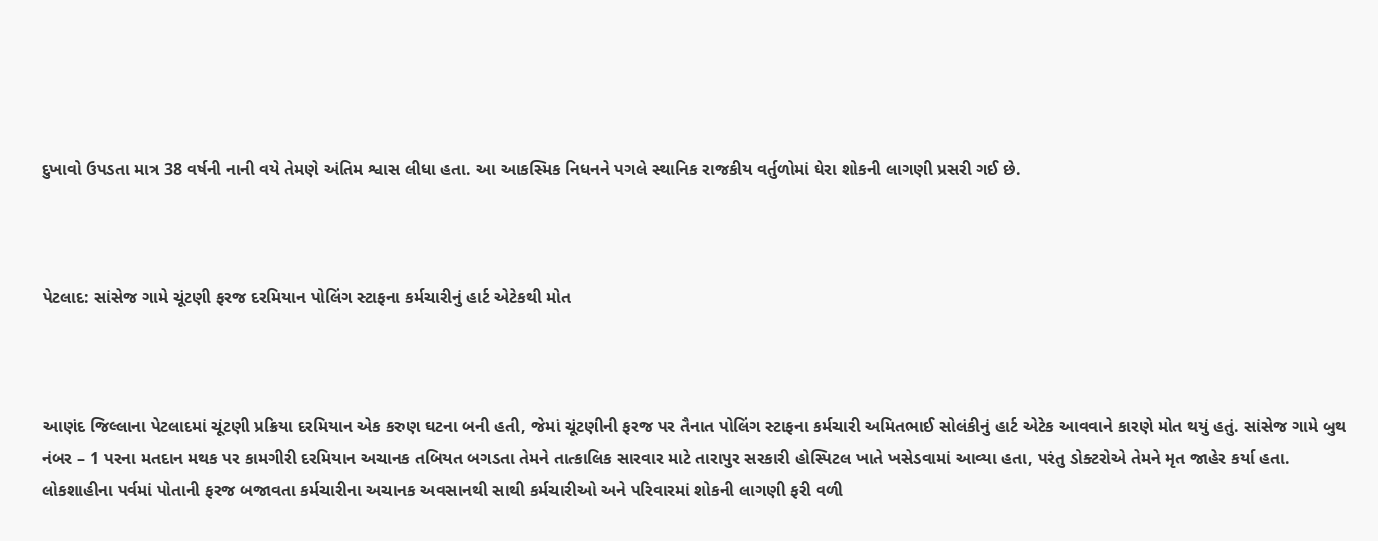દુખાવો ઉપડતા માત્ર 38 વર્ષની નાની વયે તેમણે અંતિમ શ્વાસ લીધા હતા. આ આકસ્મિક નિધનને પગલે સ્થાનિક રાજકીય વર્તુળોમાં ઘેરા શોકની લાગણી પ્રસરી ગઈ છે.



પેટલાદ: સાંસેજ ગામે ચૂંટણી ફરજ દરમિયાન પોલિંગ સ્ટાફના કર્મચારીનું હાર્ટ એટેકથી મોત



આણંદ જિલ્લાના પેટલાદમાં ચૂંટણી પ્રક્રિયા દરમિયાન એક કરુણ ઘટના બની હતી, જેમાં ચૂંટણીની ફરજ પર તૈનાત પોલિંગ સ્ટાફના કર્મચારી અમિતભાઈ સોલંકીનું હાર્ટ એટેક આવવાને કારણે મોત થયું હતું. સાંસેજ ગામે બુથ નંબર – 1 પરના મતદાન મથક પર કામગીરી દરમિયાન અચાનક તબિયત બગડતા તેમને તાત્કાલિક સારવાર માટે તારાપુર સરકારી હોસ્પિટલ ખાતે ખસેડવામાં આવ્યા હતા, પરંતુ ડોક્ટરોએ તેમને મૃત જાહેર કર્યા હતા. લોકશાહીના પર્વમાં પોતાની ફરજ બજાવતા કર્મચારીના અચાનક અવસાનથી સાથી કર્મચારીઓ અને પરિવારમાં શોકની લાગણી ફરી વળી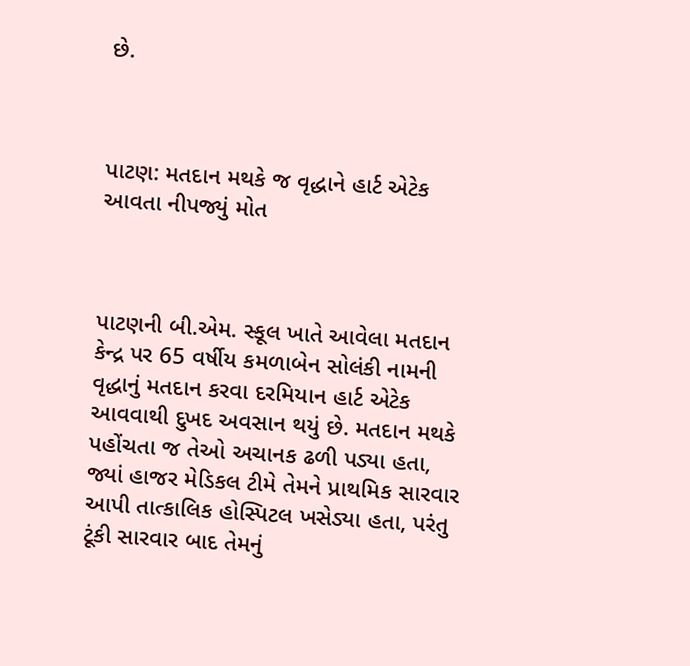છે.



પાટણ: મતદાન મથકે જ વૃદ્ધાને હાર્ટ એટેક આવતા નીપજ્યું મોત



પાટણની બી.એમ. સ્કૂલ ખાતે આવેલા મતદાન કેન્દ્ર પર 65 વર્ષીય કમળાબેન સોલંકી નામની વૃદ્ધાનું મતદાન કરવા દરમિયાન હાર્ટ એટેક આવવાથી દુખદ અવસાન થયું છે. મતદાન મથકે પહોંચતા જ તેઓ અચાનક ઢળી પડ્યા હતા, જ્યાં હાજર મેડિકલ ટીમે તેમને પ્રાથમિક સારવાર આપી તાત્કાલિક હોસ્પિટલ ખસેડ્યા હતા, પરંતુ ટૂંકી સારવાર બાદ તેમનું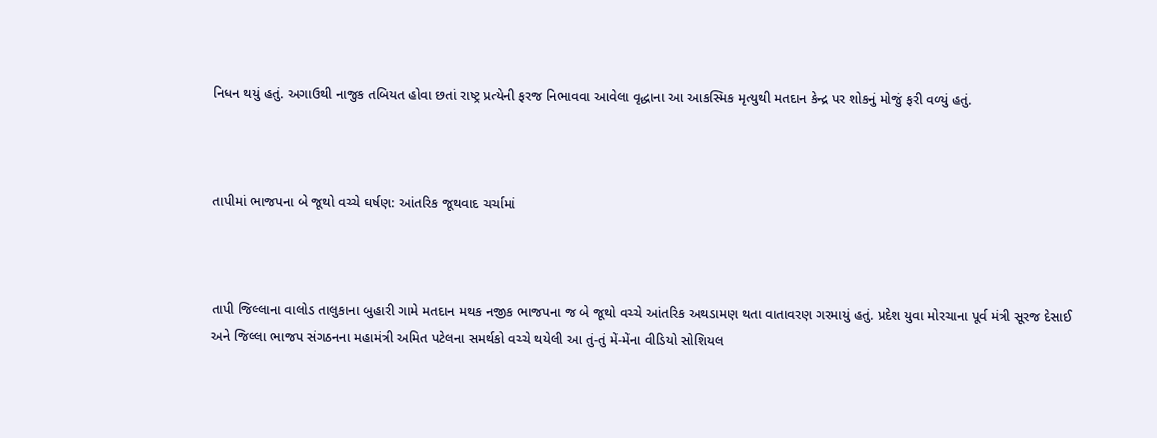નિધન થયું હતું. અગાઉથી નાજુક તબિયત હોવા છતાં રાષ્ટ્ર પ્રત્યેની ફરજ નિભાવવા આવેલા વૃદ્ધાના આ આકસ્મિક મૃત્યુથી મતદાન કેન્દ્ર પર શોકનું મોજું ફરી વળ્યું હતું.



તાપીમાં ભાજપના બે જૂથો વચ્ચે ઘર્ષણ: આંતરિક જૂથવાદ ચર્ચામાં



તાપી જિલ્લાના વાલોડ તાલુકાના બુહારી ગામે મતદાન મથક નજીક ભાજપના જ બે જૂથો વચ્ચે આંતરિક અથડામણ થતા વાતાવરણ ગરમાયું હતું. પ્રદેશ યુવા મોરચાના પૂર્વ મંત્રી સૂરજ દેસાઈ અને જિલ્લા ભાજપ સંગઠનના મહામંત્રી અમિત પટેલના સમર્થકો વચ્ચે થયેલી આ તું-તું મેં-મેંના વીડિયો સોશિયલ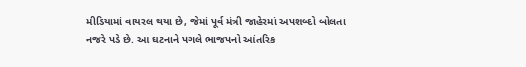મીડિયામાં વાયરલ થયા છે, જેમાં પૂર્વ મંત્રી જાહેરમાં અપશબ્દો બોલતા નજરે પડે છે. આ ઘટનાને પગલે ભાજપનો આંતરિક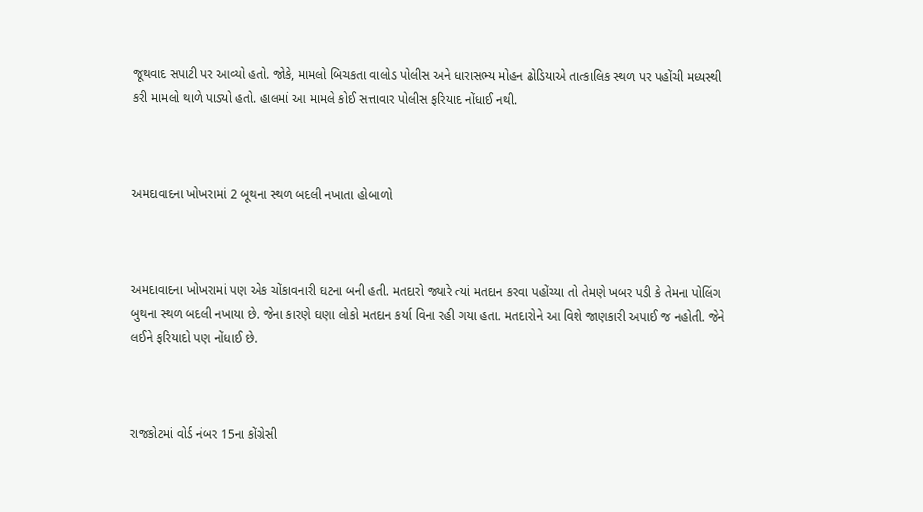જૂથવાદ સપાટી પર આવ્યો હતો. જોકે, મામલો બિચકતા વાલોડ પોલીસ અને ધારાસભ્ય મોહન ઢોડિયાએ તાત્કાલિક સ્થળ પર પહોંચી મધ્યસ્થી કરી મામલો થાળે પાડ્યો હતો. હાલમાં આ મામલે કોઈ સત્તાવાર પોલીસ ફરિયાદ નોંધાઈ નથી.



અમદાવાદના ખોખરામાં 2 બૂથના સ્થળ બદલી નખાતા હોબાળો



અમદાવાદના ખોખરામાં પણ એક ચોંકાવનારી ઘટના બની હતી. મતદારો જ્યારે ત્યાં મતદાન કરવા પહોંચ્યા તો તેમણે ખબર પડી કે તેમના પોલિંગ બુથના સ્થળ બદલી નખાયા છે. જેના કારણે ઘણા લોકો મતદાન કર્યા વિના રહી ગયા હતા. મતદારોને આ વિશે જાણકારી અપાઈ જ નહોતી. જેને લઈને ફરિયાદો પણ નોંધાઈ છે.



રાજકોટમાં વોર્ડ નંબર 15ના કોંગ્રેસી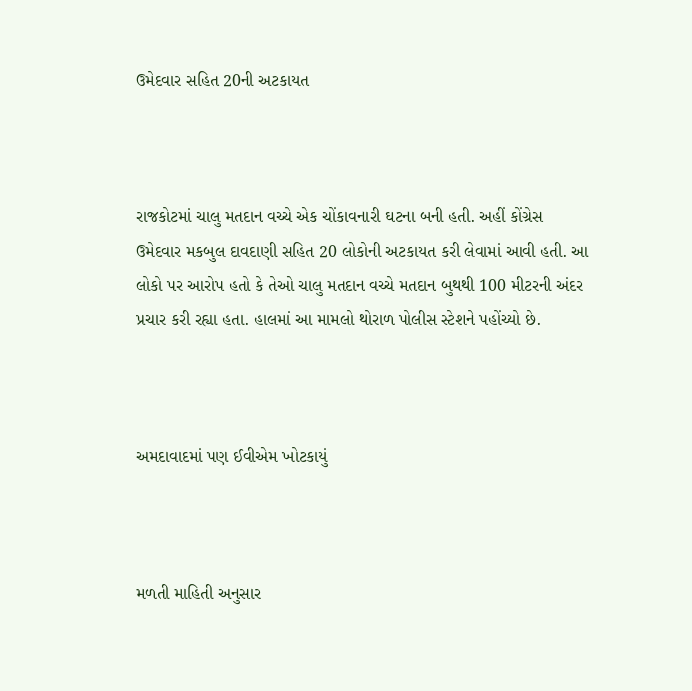ઉમેદવાર સહિત 20ની અટકાયત



રાજકોટમાં ચાલુ મતદાન વચ્ચે એક ચોંકાવનારી ઘટના બની હતી. અહીં કોંગ્રેસ ઉમેદવાર મકબુલ દાવદાણી સહિત 20 લોકોની અટકાયત કરી લેવામાં આવી હતી. આ લોકો પર આરોપ હતો કે તેઓ ચાલુ મતદાન વચ્ચે મતદાન બુથથી 100 મીટરની અંદર પ્રચાર કરી રહ્યા હતા. હાલમાં આ મામલો થોરાળ પોલીસ સ્ટેશને પહોંચ્યો છે.



અમદાવાદમાં પણ ઈવીએમ ખોટકાયું



મળતી માહિતી અનુસાર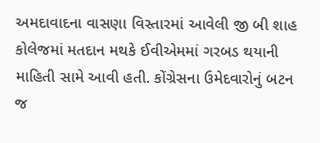અમદાવાદના વાસણા વિસ્તારમાં આવેલી જી બી શાહ કોલેજમાં મતદાન મથકે ઈવીએમમાં ગરબડ થયાની માહિતી સામે આવી હતી. કોંગ્રેસના ઉમેદવારોનું બટન જ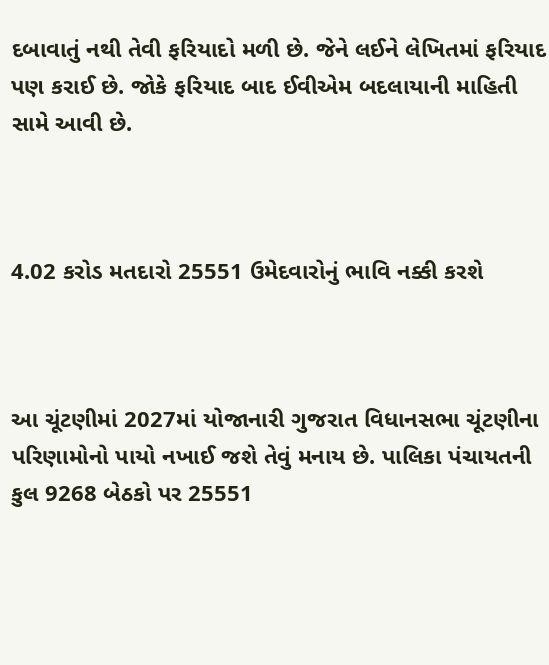દબાવાતું નથી તેવી ફરિયાદો મળી છે. જેને લઈને લેખિતમાં ફરિયાદ પણ કરાઈ છે. જોકે ફરિયાદ બાદ ઈવીએમ બદલાયાની માહિતી સામે આવી છે.



4.02 કરોડ મતદારો 25551 ઉમેદવારોનું ભાવિ નક્કી કરશે



આ ચૂંટણીમાં 2027માં યોજાનારી ગુજરાત વિધાનસભા ચૂંટણીના પરિણામોનો પાયો નખાઈ જશે તેવું મનાય છે. પાલિકા પંચાયતની કુલ 9268 બેઠકો પર 25551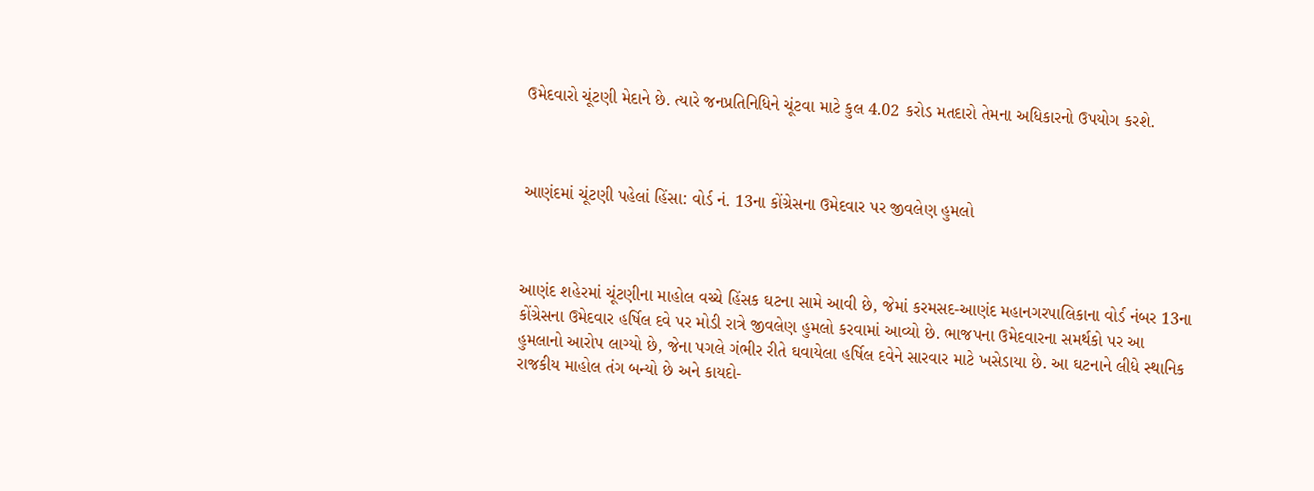ઉમેદવારો ચૂંટણી મેદાને છે. ત્યારે જનપ્રતિનિધિને ચૂંટવા માટે કુલ 4.02 કરોડ મતદારો તેમના અધિકારનો ઉપયોગ કરશે.



આણંદમાં ચૂંટણી પહેલાં હિંસા: વોર્ડ નં. 13ના કોંગ્રેસના ઉમેદવાર પર જીવલેણ હુમલો



આણંદ શહેરમાં ચૂંટણીના માહોલ વચ્ચે હિંસક ઘટના સામે આવી છે, જેમાં કરમસદ-આણંદ મહાનગરપાલિકાના વોર્ડ નંબર 13ના કોંગ્રેસના ઉમેદવાર હર્ષિલ દવે પર મોડી રાત્રે જીવલેણ હુમલો કરવામાં આવ્યો છે. ભાજપના ઉમેદવારના સમર્થકો પર આ હુમલાનો આરોપ લાગ્યો છે, જેના પગલે ગંભીર રીતે ઘવાયેલા હર્ષિલ દવેને સારવાર માટે ખસેડાયા છે. આ ઘટનાને લીધે સ્થાનિક રાજકીય માહોલ તંગ બન્યો છે અને કાયદો-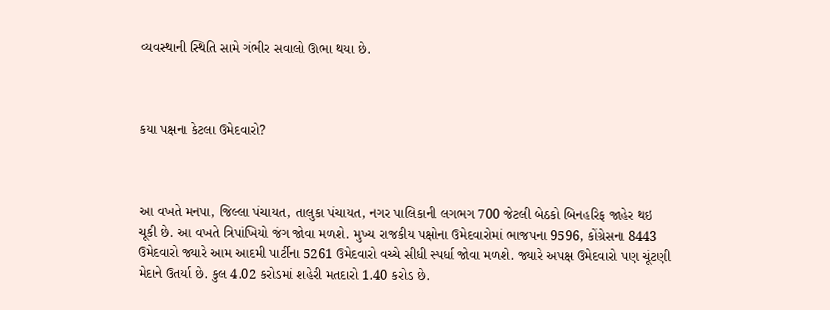વ્યવસ્થાની સ્થિતિ સામે ગંભીર સવાલો ઊભા થયા છે.



કયા પક્ષના કેટલા ઉમેદવારો?



આ વખતે મનપા, જિલ્લા પંચાયત, તાલુકા પંચાયત, નગર પાલિકાની લગભગ 700 જેટલી બેઠકો બિનહરિફ જાહેર થઇ ચૂકી છે. આ વખતે ત્રિપાંખિયો જંગ જોવા મળશે. મુખ્ય રાજકીય પક્ષોના ઉમેદવારોમાં ભાજપના 9596, કોંગ્રેસના 8443 ઉમેદવારો જ્યારે આમ આદમી પાર્ટીના 5261 ઉમેદવારો વચ્ચે સીધી સ્પર્ધા જોવા મળશે. જ્યારે અપક્ષ ઉમેદવારો પણ ચૂંટણી મેદાને ઉતર્યા છે. કુલ 4.02 કરોડમાં શહેરી મતદારો 1.40 કરોડ છે.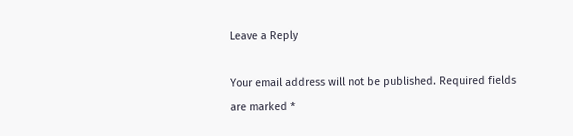Leave a Reply

Your email address will not be published. Required fields are marked *